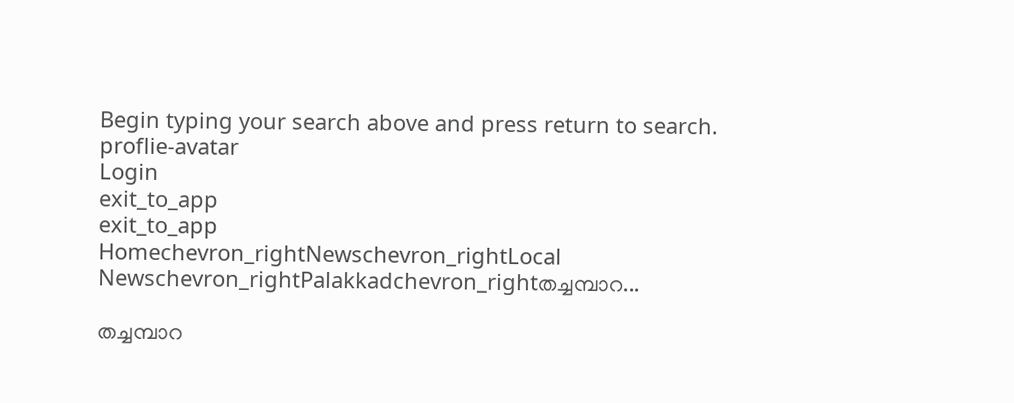Begin typing your search above and press return to search.
proflie-avatar
Login
exit_to_app
exit_to_app
Homechevron_rightNewschevron_rightLocal Newschevron_rightPalakkadchevron_rightതച്ചമ്പാറ...

തച്ചമ്പാറ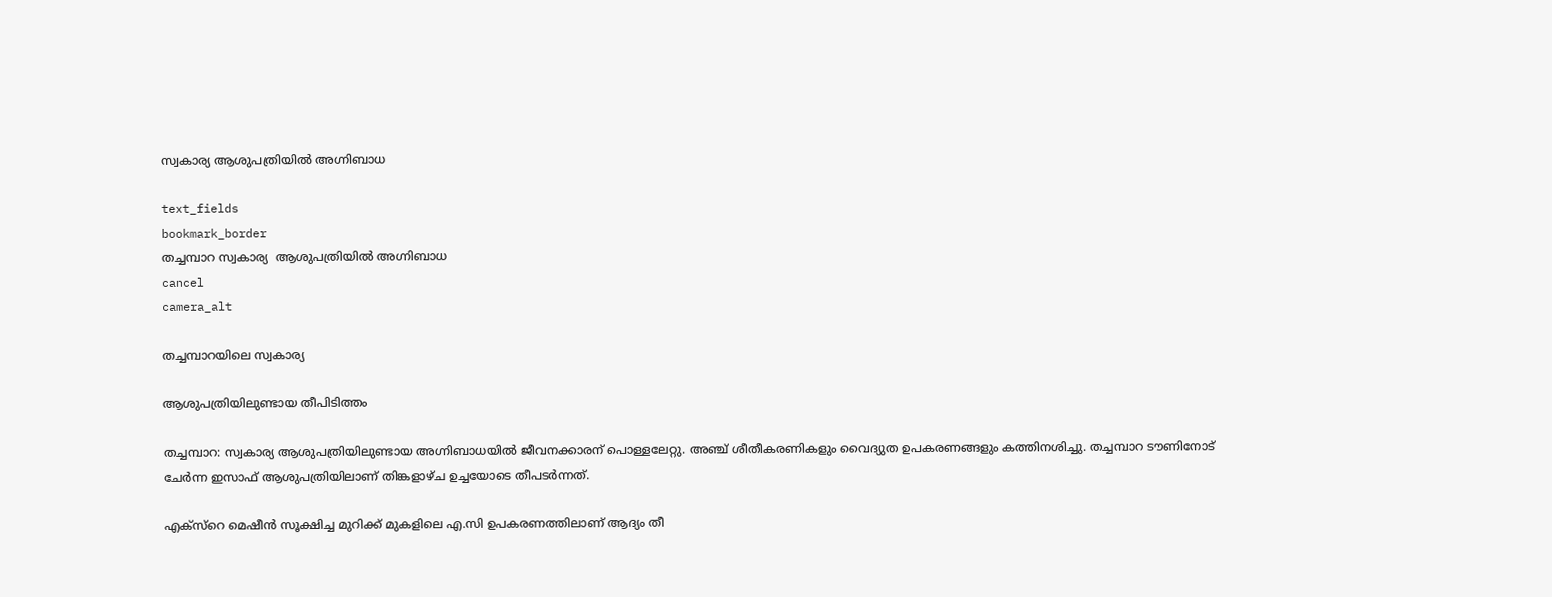സ്വകാര്യ ആശുപത്രിയിൽ അഗ്നിബാധ

text_fields
bookmark_border
തച്ചമ്പാറ സ്വകാര്യ  ആശുപത്രിയിൽ അഗ്നിബാധ
cancel
camera_alt

തച്ചമ്പാറയിലെ സ്വകാര്യ

ആശുപത്രിയിലുണ്ടായ തീപിടിത്തം

തച്ചമ്പാറ: സ്വകാര്യ ആശുപത്രിയിലുണ്ടായ അഗ്നിബാധയിൽ ജീവനക്കാരന് പൊള്ളലേറ്റു. അഞ്ച് ശീതീകരണികളും വൈദ്യുത ഉപകരണങ്ങളും കത്തിനശിച്ചു. തച്ചമ്പാറ ടൗണിനോട് ചേർന്ന ഇസാഫ് ആശുപത്രിയിലാണ് തിങ്കളാഴ്ച ഉച്ചയോടെ തീപടർന്നത്.

എക്സ്റെ മെഷീൻ സൂക്ഷിച്ച മുറിക്ക് മുകളിലെ എ.സി ഉപകരണത്തിലാണ് ആദ്യം തീ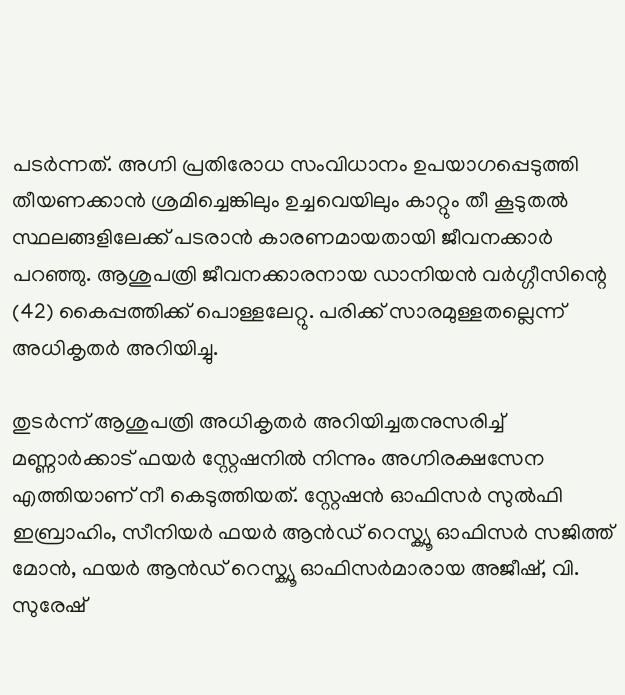പടർന്നത്. അഗ്നി പ്രതിരോധ സംവിധാനം ഉപയാഗപ്പെടുത്തി തീയണക്കാൻ ശ്രമിച്ചെങ്കിലും ഉച്ചവെയിലും കാറ്റും തീ കൂടുതൽ സ്ഥലങ്ങളിലേക്ക് പടരാൻ കാരണമായതായി ജീവനക്കാർ പറഞ്ഞു. ആശുപത്രി ജീവനക്കാരനായ ഡാനിയൻ വർഗ്ഗീസിന്റെ (42) കൈപ്പത്തിക്ക് പൊള്ളലേറ്റു. പരിക്ക് സാരമുള്ളതല്ലെന്ന് അധികൃതർ അറിയിച്ചു.

തുടർന്ന് ആശുപത്രി അധികൃതർ അറിയിച്ചതനുസരിച്ച് മണ്ണാർക്കാട് ഫയർ സ്റ്റേഷനിൽ നിന്നും അഗ്നിരക്ഷസേന എത്തിയാണ് നീ കെടുത്തിയത്. സ്റ്റേഷൻ ഓഫിസർ സുൽഫി ഇബ്രാഹിം, സീനിയർ ഫയർ ആൻഡ് റെസ്ക്യൂ ഓഫിസർ സജിത്ത് മോൻ, ഫയർ ആൻഡ് റെസ്ക്യൂ ഓഫിസർമാരായ അജീഷ്, വി. സുരേഷ്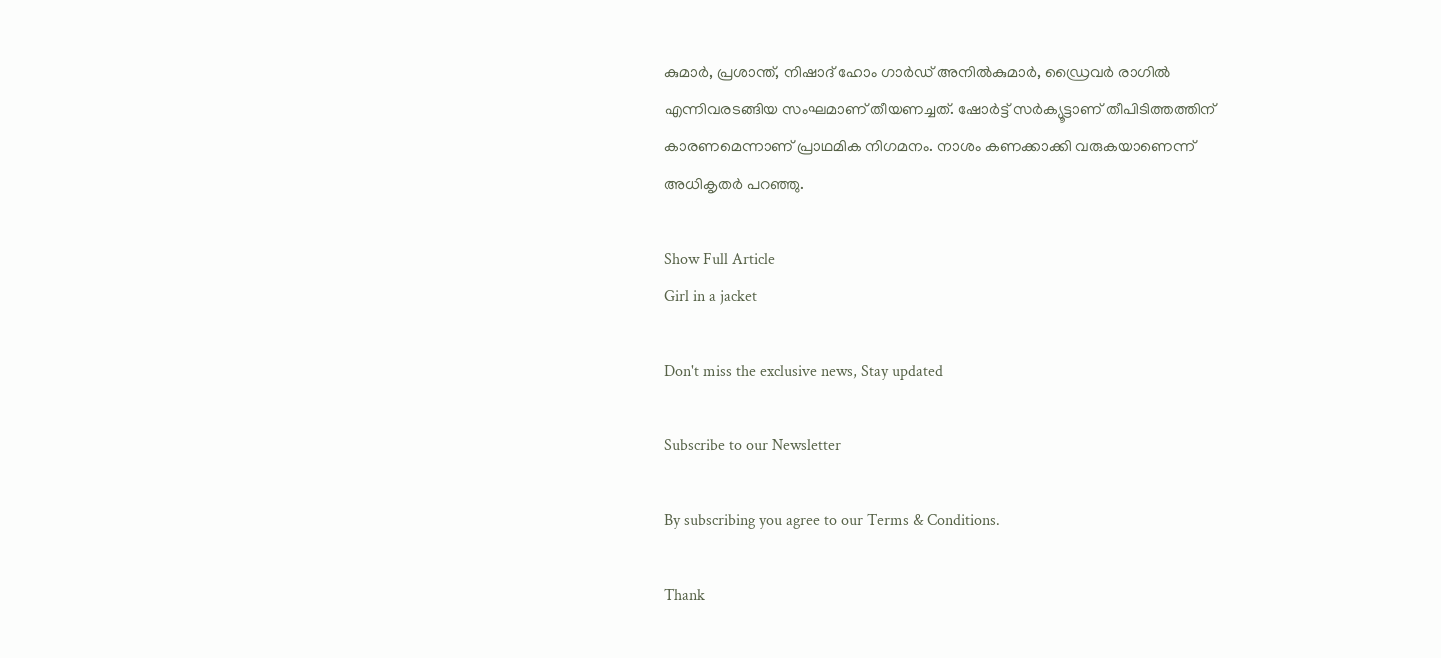കുമാർ, പ്രശാന്ത്, നിഷാദ് ഹോം ഗാർഡ് അനിൽകുമാർ, ഡ്രൈവർ രാഗിൽ എന്നിവരടങ്ങിയ സംഘമാണ് തീയണച്ചത്. ഷോർട്ട് സർക്യൂട്ടാണ് തീപിടിത്തത്തിന് കാരണമെന്നാണ് പ്രാഥമിക നിഗമനം. നാശം കണക്കാക്കി വരുകയാണെന്ന് അധികൃതർ പറഞ്ഞു.

Show Full Article
Girl in a jacket

Don't miss the exclusive news, Stay updated

Subscribe to our Newsletter

By subscribing you agree to our Terms & Conditions.

Thank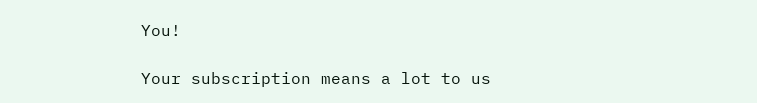You!

Your subscription means a lot to us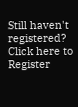Still haven't registered? Click here to Register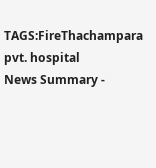TAGS:FireThachampara pvt. hospital
News Summary -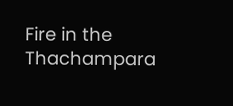Fire in the Thachampara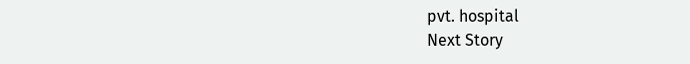pvt. hospital
Next Story